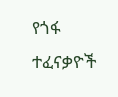የጎፋ ተፈናቃዮች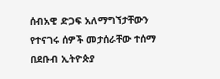ሰብአዊ ድጋፍ አለማግኘታቸውን የተናገሩ ሰዎች መታሰራቸው ተሰማ
በደቡብ ኢትዮጵያ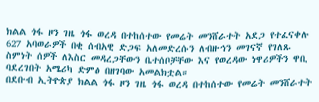ክልል ጎፋ ዞን ገዜ ጎፋ ወረዳ በተከሰተው የመሬት መንሸራተት አደጋ የተፈናቀሉ 627 አባወራዎች በቂ ሰብአዊ ድጋፍ አለመድረሱን ለብዙኅን መገናኛ የገለጹ ስምነት ሰዎች ለእስር መዳረጋቸውን ቤተሰቦቻቸው እና የወረዳው ነዋሪዎችን ዋቢ ባደረገበት አሜሪካ ድምፅ በዘገባው አመልክቷል።
በደቡብ ኢትዮጵያ ክልል ጎፋ ዞን ገዜ ጎፋ ወረዳ በተከሰተው የመሬት መንሸራተት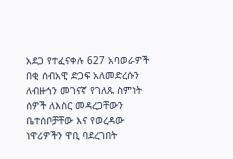አደጋ የተፈናቀሉ 627 አባወራዎች በቂ ሰብአዊ ድጋፍ አለመድረሱን ለብዙኅን መገናኛ የገለጹ ስምነት ሰዎች ለእስር መዳረጋቸውን ቤተሰቦቻቸው እና የወረዳው ነዋሪዎችን ዋቢ ባደረገበት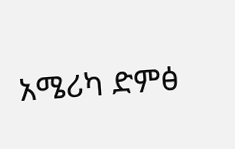አሜሪካ ድምፅ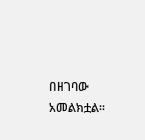በዘገባው አመልክቷል።